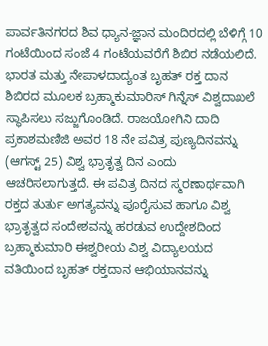ಪಾರ್ವತಿನಗರದ ಶಿವ ಧ್ಯಾನ-ಜ್ಞಾನ ಮಂದಿರದಲ್ಲಿ ಬೆಳಿಗ್ಗೆ 10 ಗಂಟೆಯಿಂದ ಸಂಜೆ 4 ಗಂಟೆಯವರೆಗೆ ಶಿಬಿರ ನಡೆಯಲಿದೆ. ಭಾರತ ಮತ್ತು ನೇಪಾಳದಾದ್ಯಂತ ಬೃಹತ್ ರಕ್ತ ದಾನ ಶಿಬಿರದ ಮೂಲಕ ಬ್ರಹ್ಮಾಕುಮಾರಿಸ್ ಗಿನ್ನೆಸ್ ವಿಶ್ವದಾಖಲೆ ಸ್ಥಾಪಿಸಲು ಸಜ್ಜುಗೊಂಡಿದೆ. ರಾಜಯೋಗಿನಿ ದಾದಿ ಪ್ರಕಾಶಮಣಿಜಿ ಅವರ 18 ನೇ ಪವಿತ್ರ ಪುಣ್ಯದಿನವನ್ನು (ಆಗಸ್ಟ್ 25) ವಿಶ್ವ ಭ್ರಾತೃತ್ವ ದಿನ ಎಂದು ಆಚರಿಸಲಾಗುತ್ತದೆ. ಈ ಪವಿತ್ರ ದಿನದ ಸ್ಮರಣಾರ್ಥವಾಗಿ ರಕ್ತದ ತುರ್ತು ಅಗತ್ಯವನ್ನು ಪೂರೈಸುವ ಹಾಗೂ ವಿಶ್ವ ಭ್ರಾತೃತ್ವದ ಸಂದೇಶವನ್ನು ಹರಡುವ ಉದ್ದೇಶದಿಂದ ಬ್ರಹ್ಮಾಕುಮಾರಿ ಈಶ್ವರೀಯ ವಿಶ್ವ ವಿದ್ಯಾಲಯದ ವತಿಯಿಂದ ಬೃಹತ್ ರಕ್ತದಾನ ಆಭಿಯಾನವನ್ನು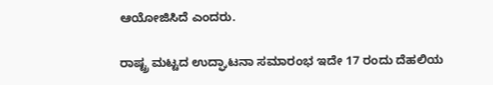ಆಯೋಜಿಸಿದೆ ಎಂದರು.

ರಾಷ್ಟ್ರ ಮಟ್ಟದ ಉದ್ಘಾಟನಾ ಸಮಾರಂಭ ಇದೇ 17 ರಂದು ದೆಹಲಿಯ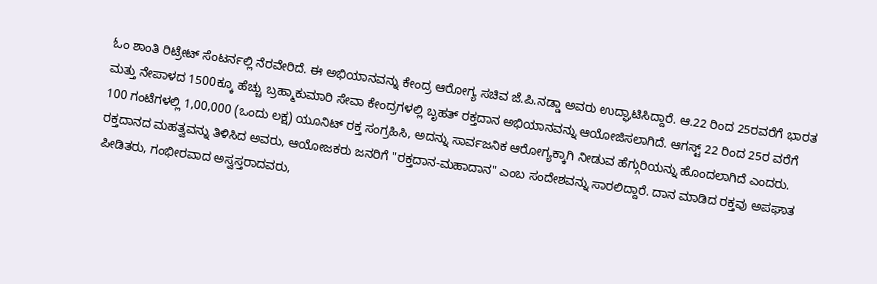ಓಂ ಶಾಂತಿ ರಿಟ್ರೇಟ್ ಸೆಂಟರ್ನಲ್ಲಿ ನೆರವೇರಿದೆ. ಈ ಅಭಿಯಾನವನ್ನು ಕೇಂದ್ರ ಆರೋಗ್ಯ ಸಚಿವ ಜೆ.ಪಿ.ನಡ್ಡಾ ಅವರು ಉದ್ಘಾಟಿಸಿದ್ದಾರೆ. ಆ.22 ರಿಂದ 25ರವರೆಗೆ ಭಾರತ ಮತ್ತು ನೇಪಾಳದ 1500ಕ್ಕೂ ಹೆಚ್ಚು ಬ್ರಹ್ಮಾಕುಮಾರಿ ಸೇವಾ ಕೇಂದ್ರಗಳಲ್ಲಿ ಬೃಹತ್ ರಕ್ತದಾನ ಅಭಿಯಾನವನ್ನು ಆಯೋಜಿಸಲಾಗಿದೆ. ಆಗಸ್ಟ್ 22 ರಿಂದ 25ರ ವರೆಗೆ 100 ಗಂಟೆಗಳಲ್ಲಿ 1,00,000 (ಒಂದು ಲಕ್ಷ) ಯೂನಿಟ್ ರಕ್ತ ಸಂಗ್ರಹಿಸಿ, ಅದನ್ನು ಸಾರ್ವಜನಿಕ ಆರೋಗ್ಯಕ್ಕಾಗಿ ನೀಡುವ ಹೆಗ್ಗುರಿಯನ್ನು ಹೊಂದಲಾಗಿದೆ ಎಂದರು.
ರಕ್ತದಾನದ ಮಹತ್ವವನ್ನು ತಿಳಿಸಿದ ಅವರು, ಆಯೋಜಕರು ಜನರಿಗೆ "ರಕ್ತದಾನ-ಮಹಾದಾನ" ಎಂಬ ಸಂದೇಶವನ್ನು ಸಾರಲಿದ್ದಾರೆ. ದಾನ ಮಾಡಿದ ರಕ್ತವು ಅಪಘಾತ ಪೀಡಿತರು, ಗಂಭೀರವಾದ ಅಸ್ವಸ್ತರಾದವರು,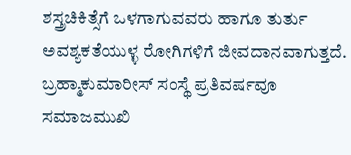ಶಸ್ತ್ರಚಿಕಿತ್ಸೆಗೆ ಒಳಗಾಗುವವರು ಹಾಗೂ ತುರ್ತು ಅವಶ್ಯಕತೆಯುಳ್ಳ ರೋಗಿಗಳಿಗೆ ಜೀವದಾನವಾಗುತ್ತದೆ. ಬ್ರಹ್ಮಾಕುಮಾರೀಸ್ ಸಂಸ್ಥೆ ಪ್ರತಿವರ್ಷವೂ ಸಮಾಜಮುಖಿ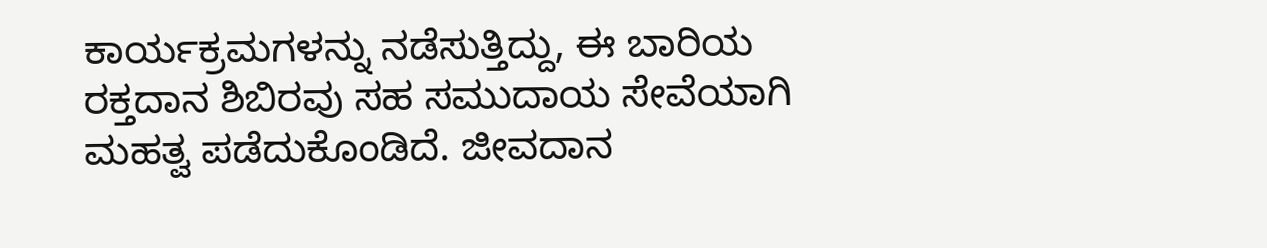ಕಾರ್ಯಕ್ರಮಗಳನ್ನು ನಡೆಸುತ್ತಿದ್ದು, ಈ ಬಾರಿಯ ರಕ್ತದಾನ ಶಿಬಿರವು ಸಹ ಸಮುದಾಯ ಸೇವೆಯಾಗಿ ಮಹತ್ವ ಪಡೆದುಕೊಂಡಿದೆ. ಜೀವದಾನ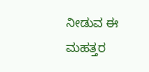ನೀಡುವ ಈ ಮಹತ್ತರ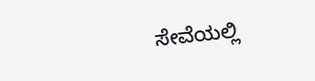ಸೇವೆಯಲ್ಲಿ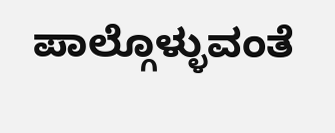ಪಾಲ್ಗೊಳ್ಳುವಂತೆ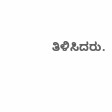ತಿಳಿಸಿದರು.